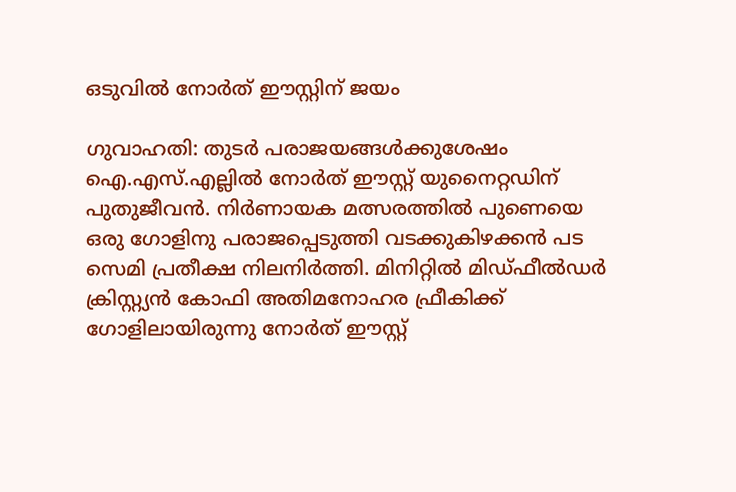ഒടുവില്‍ നോര്‍ത് ഈസ്റ്റിന് ജയം

ഗുവാഹതി: തുടര്‍ പരാജയങ്ങള്‍ക്കുശേഷം ഐ.എസ്.എല്ലില്‍ നോര്‍ത് ഈസ്റ്റ് യുനൈറ്റഡിന് പുതുജീവന്‍. നിര്‍ണായക മത്സരത്തില്‍ പുണെയെ ഒരു ഗോളിനു പരാജപ്പെടുത്തി വടക്കുകിഴക്കന്‍ പട സെമി പ്രതീക്ഷ നിലനിര്‍ത്തി. മിനിറ്റില്‍ മിഡ്ഫീല്‍ഡര്‍ ക്രിസ്റ്റ്യന്‍ കോഫി അതിമനോഹര ഫ്രീകിക്ക് ഗോളിലായിരുന്നു നോര്‍ത് ഈസ്റ്റ്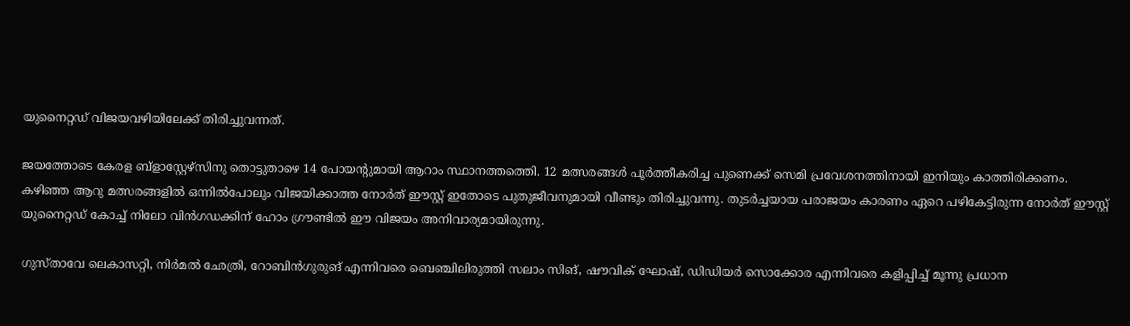യുനൈറ്റഡ് വിജയവഴിയിലേക്ക് തിരിച്ചുവന്നത്.

ജയത്തോടെ കേരള ബ്ളാസ്റ്റേഴ്സിനു തൊട്ടുതാഴെ 14 പോയന്‍റുമായി ആറാം സ്ഥാനത്തത്തെി. 12 മത്സരങ്ങള്‍ പൂര്‍ത്തീകരിച്ച പുണെക്ക് സെമി പ്രവേശനത്തിനായി ഇനിയും കാത്തിരിക്കണം. കഴിഞ്ഞ ആറു മത്സരങ്ങളില്‍ ഒന്നില്‍പോലും വിജയിക്കാത്ത നോര്‍ത് ഈസ്റ്റ് ഇതോടെ പുതുജീവനുമായി വീണ്ടും തിരിച്ചുവന്നു. തുടര്‍ച്ചയായ പരാജയം കാരണം ഏറെ പഴികേട്ടിരുന്ന നോര്‍ത് ഈസ്റ്റ് യുനൈറ്റഡ് കോച്ച് നിലോ വിന്‍ഗഡക്കിന് ഹോം ഗ്രൗണ്ടില്‍ ഈ വിജയം അനിവാര്യമായിരുന്നു.

ഗുസ്താവേ ലെകാസറ്റി, നിര്‍മല്‍ ഛേത്രി, റോബിന്‍ഗുരുങ് എന്നിവരെ ബെഞ്ചിലിരുത്തി സലാം സിങ്, ഷൗവിക് ഘോഷ്, ഡിഡിയര്‍ സൊക്കോര എന്നിവരെ കളിപ്പിച്ച് മൂന്നു പ്രധാന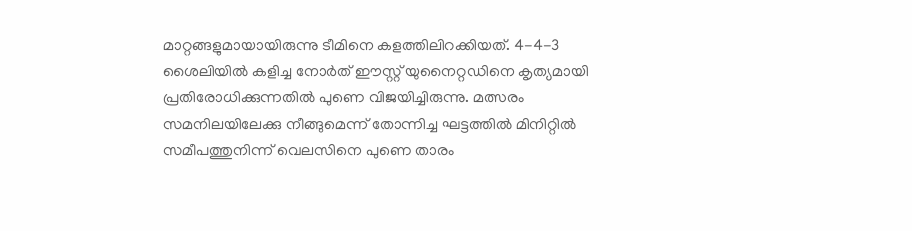മാറ്റങ്ങളുമായായിരുന്നു ടീമിനെ കളത്തിലിറക്കിയത്. 4-4-3 ശൈലിയില്‍ കളിച്ച നോര്‍ത് ഈസ്റ്റ് യുനൈറ്റഡിനെ കൃത്യമായി പ്രതിരോധിക്കുന്നതില്‍ പുണെ വിജയിച്ചിരുന്നു. മത്സരം സമനിലയിലേക്കു നീങ്ങുമെന്ന് തോന്നിച്ച ഘട്ടത്തില്‍ മിനിറ്റില്‍ സമീപത്തുനിന്ന് വെലസിനെ പുണെ താരം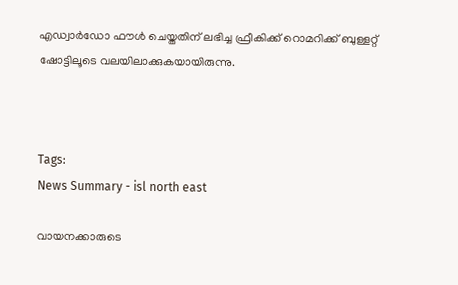എഡ്വാര്‍ഡോ ഫൗള്‍ ചെയ്തതിന് ലഭിച്ച ഫ്രീകിക്ക് റൊമറിക്ക് ബുള്ളറ്റ് ഷോട്ടിലൂടെ വലയിലാക്കുകയായിരുന്നു.



Tags:
News Summary - isl north east

വായനക്കാരുടെ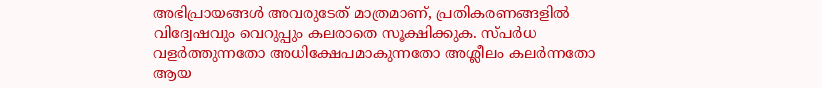അഭിപ്രായങ്ങള്‍ അവരുടേത് മാത്രമാണ്, പ്രതികരണങ്ങളിൽ വിദ്വേഷവും വെറുപ്പും കലരാതെ സൂക്ഷിക്കുക. സ്പർധ വളർത്തുന്നതോ അധിക്ഷേപമാകുന്നതോ അശ്ലീലം കലർന്നതോ ആയ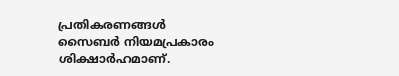പ്രതികരണങ്ങൾ സൈബർ നിയമപ്രകാരം ശിക്ഷാർഹമാണ്.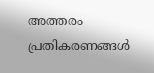അത്തരം പ്രതികരണങ്ങൾ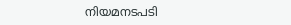നിയമനടപടി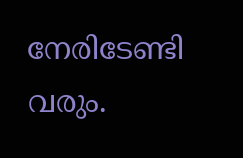നേരിടേണ്ടി വരും.